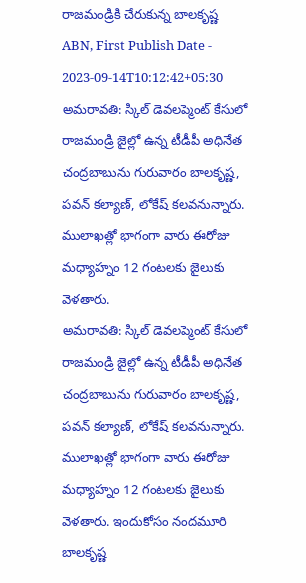రాజమండ్రికి చేరుకున్న బాలకృష్ణ
ABN, First Publish Date - 2023-09-14T10:12:42+05:30
అమరావతి: స్కిల్ డెవలప్మెంట్ కేసులో రాజమండ్రి జైల్లో ఉన్న టీడీపీ అధినేత చంద్రబాబును గురువారం బాలకృష్ణ, పవన్ కల్యాణ్, లోకేష్ కలవనున్నారు. ములాఖత్లో భాగంగా వారు ఈరోజు మధ్యాహ్నం 12 గంటలకు జైలుకు వెళతారు.
అమరావతి: స్కిల్ డెవలప్మెంట్ కేసులో రాజమండ్రి జైల్లో ఉన్న టీడీపీ అధినేత చంద్రబాబును గురువారం బాలకృష్ణ, పవన్ కల్యాణ్, లోకేష్ కలవనున్నారు. ములాఖత్లో భాగంగా వారు ఈరోజు మధ్యాహ్నం 12 గంటలకు జైలుకు వెళతారు. ఇందుకోసం నందమూరి బాలకృష్ణ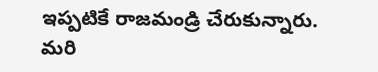ఇప్పటికే రాజమండ్రి చేరుకున్నారు. మరి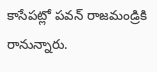కాసేపట్లో పవన్ రాజమండ్రికి రానున్నారు.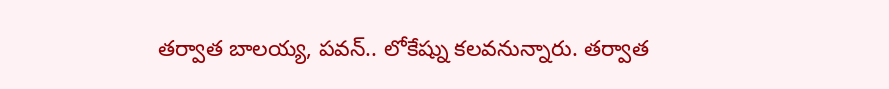తర్వాత బాలయ్య, పవన్.. లోకేష్ను కలవనున్నారు. తర్వాత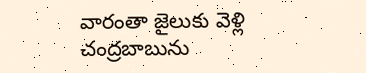వారంతా జైలుకు వెళ్లి చంద్రబాబును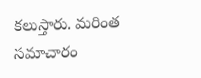కలుస్తారు. మరింత సమాచారం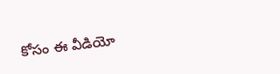కోసం ఈ వీడియో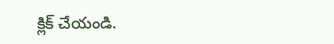క్లిక్ చేయండి.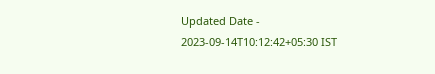Updated Date - 2023-09-14T10:12:42+05:30 IST